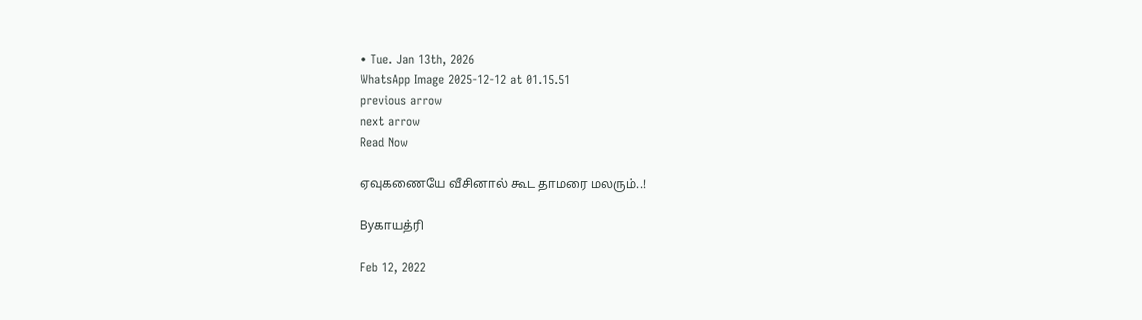• Tue. Jan 13th, 2026
WhatsApp Image 2025-12-12 at 01.15.51
previous arrow
next arrow
Read Now

ஏவுகணையே வீசினால் கூட தாமரை மலரும்..!

Byகாயத்ரி

Feb 12, 2022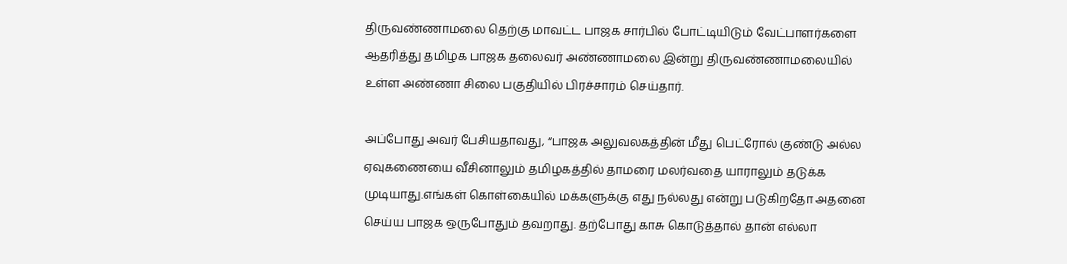திருவண்ணாமலை தெற்கு மாவட்ட பாஜக சார்பில் போட்டியிடும் வேட்பாளர்களை ஆதரித்து தமிழக பாஜக தலைவர் அண்ணாமலை இன்று திருவண்ணாமலையில் உள்ள அண்ணா சிலை பகுதியில் பிரச்சாரம் செய்தார்.

அப்போது அவர் பேசியதாவது, “பாஜக அலுவலகத்தின் மீது பெட்ரோல் குண்டு அல்ல ஏவுகணையை வீசினாலும் தமிழகத்தில் தாமரை மலர்வதை யாராலும் தடுக்க முடியாது.எங்கள் கொள்கையில் மக்களுக்கு எது நல்லது என்று படுகிறதோ அதனை செய்ய பாஜக ஒருபோதும் தவறாது. தற்போது காசு கொடுத்தால் தான் எல்லா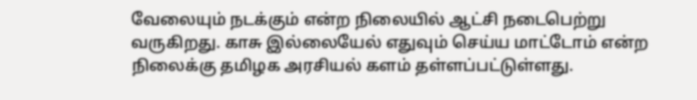வேலையும் நடக்கும் என்ற நிலையில் ஆட்சி நடைபெற்று வருகிறது. காசு இல்லையேல் எதுவும் செய்ய மாட்டோம் என்ற நிலைக்கு தமிழக அரசியல் களம் தள்ளப்பட்டுள்ளது.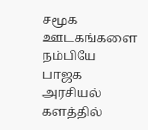சமூக ஊடகங்களை நம்பியே பாஜக அரசியல் களத்தில்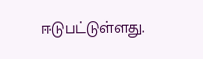ஈடுபட்டுள்ளது.